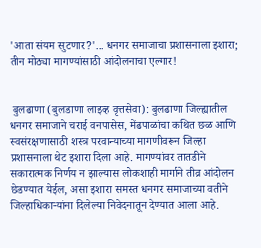'आता संयम सुटणार?'... धनगर समाजाचा प्रशासनाला इशारा; तीन मोठ्या मागण्यांसाठी आंदोलनाचा एल्गार!


 बुलढाणा (बुलडाणा लाइव्ह वृत्तसेवा): बुलढाणा जिल्ह्यातील धनगर समाजाने चराई वनपासेस, मेंढपाळांचा कथित छळ आणि स्वसंरक्षणासाठी शस्त्र परवान्याच्या मागणीवरून जिल्हा प्रशासनाला थेट इशारा दिला आहे. मागण्यांवर तातडीने सकारात्मक निर्णय न झाल्यास लोकशाही मार्गाने तीव्र आंदोलन छेडण्यात येईल, असा इशारा समस्त धनगर समाजाच्या वतीने जिल्हाधिकाऱ्यांना दिलेल्या निवेदनातून देण्यात आला आहे.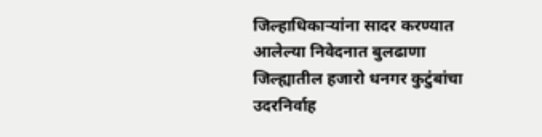जिल्हाधिकाऱ्यांना सादर करण्यात आलेल्या निवेदनात बुलढाणा जिल्ह्यातील हजारो धनगर कुटुंबांचा उदरनिर्वाह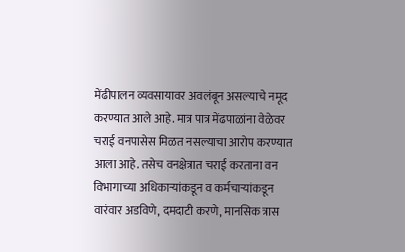मेंढीपालन व्यवसायावर अवलंबून असल्याचे नमूद करण्यात आले आहे. मात्र पात्र मेंढपाळांना वेळेवर चराई वनपासेस मिळत नसल्याचा आरोप करण्यात आला आहे. तसेच वनक्षेत्रात चराई करताना वन विभागाच्या अधिकाऱ्यांकडून व कर्मचाऱ्यांकडून वारंवार अडविणे, दमदाटी करणे, मानसिक त्रास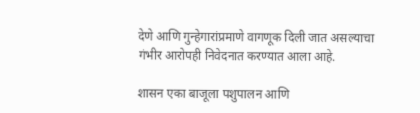देणे आणि गुन्हेगारांप्रमाणे वागणूक दिली जात असल्याचा गंभीर आरोपही निवेदनात करण्यात आला आहे.

शासन एका बाजूला पशुपालन आणि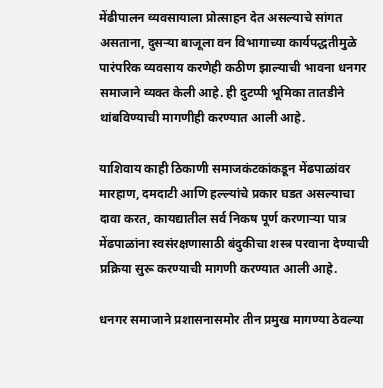मेंढीपालन व्यवसायाला प्रोत्साहन देत असल्याचे सांगत असताना, दुसऱ्या बाजूला वन विभागाच्या कार्यपद्धतीमुळे पारंपरिक व्यवसाय करणेही कठीण झाल्याची भावना धनगर समाजाने व्यक्त केली आहे. ही दुटप्पी भूमिका तातडीने थांबविण्याची मागणीही करण्यात आली आहे.

याशिवाय काही ठिकाणी समाजकंटकांकडून मेंढपाळांवर मारहाण, दमदाटी आणि हल्ल्यांचे प्रकार घडत असल्याचा दावा करत, कायद्यातील सर्व निकष पूर्ण करणाऱ्या पात्र मेंढपाळांना स्वसंरक्षणासाठी बंदुकीचा शस्त्र परवाना देण्याची प्रक्रिया सुरू करण्याची मागणी करण्यात आली आहे.

धनगर समाजाने प्रशासनासमोर तीन प्रमुख मागण्या ठेवल्या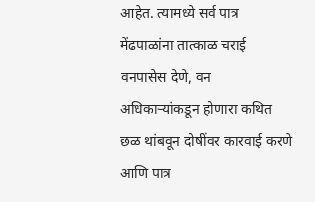आहेत. त्यामध्ये सर्व पात्र मेंढपाळांना तात्काळ चराई वनपासेस देणे, वन अधिकाऱ्यांकडून होणारा कथित छळ थांबवून दोषींवर कारवाई करणे आणि पात्र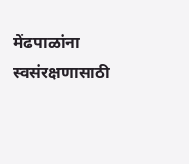मेंढपाळांना स्वसंरक्षणासाठी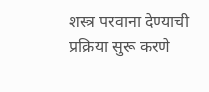शस्त्र परवाना देण्याची प्रक्रिया सुरू करणे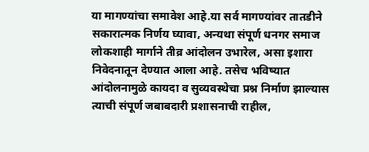या मागण्यांचा समावेश आहे.या सर्व मागण्यांवर तातडीने सकारात्मक निर्णय घ्यावा, अन्यथा संपूर्ण धनगर समाज लोकशाही मार्गाने तीव्र आंदोलन उभारेल, असा इशारा निवेदनातून देण्यात आला आहे. तसेच भविष्यात आंदोलनामुळे कायदा व सुव्यवस्थेचा प्रश्न निर्माण झाल्यास त्याची संपूर्ण जबाबदारी प्रशासनाची राहील,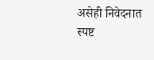असेही निवेदनात स्पष्ट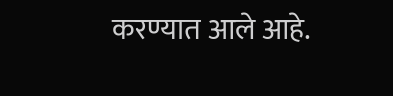करण्यात आले आहे.